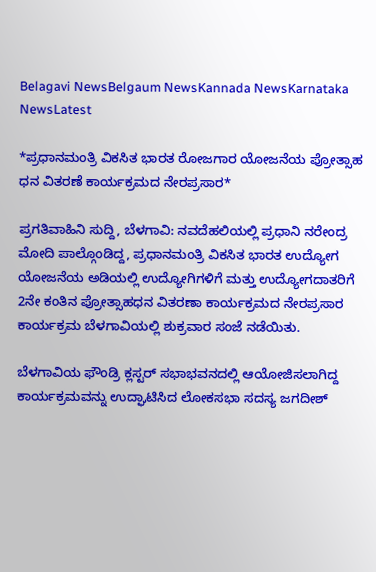Belagavi NewsBelgaum NewsKannada NewsKarnataka NewsLatest

*ಪ್ರಧಾನಮಂತ್ರಿ ವಿಕಸಿತ ಭಾರತ ರೋಜಗಾರ ಯೋಜನೆಯ ಪ್ರೋತ್ಸಾಹ ಧನ ವಿತರಣೆ ಕಾರ್ಯಕ್ರಮದ ನೇರಪ್ರಸಾರ*

ಪ್ರಗತಿವಾಹಿನಿ ಸುದ್ದಿ, ಬೆಳಗಾವಿ: ನವದೆಹಲಿಯಲ್ಲಿ ಪ್ರಧಾನಿ ನರೇಂದ್ರ ಮೋದಿ ಪಾಲ್ಗೊಂಡಿದ್ದ, ಪ್ರಧಾನಮಂತ್ರಿ ವಿಕಸಿತ ಭಾರತ ಉದ್ಯೋಗ ಯೋಜನೆಯ ಅಡಿಯಲ್ಲಿ ಉದ್ಯೋಗಿಗಳಿಗೆ ಮತ್ತು ಉದ್ಯೋಗದಾತರಿಗೆ 2ನೇ ಕಂತಿನ ಪ್ರೋತ್ಸಾಹಧನ ವಿತರಣಾ ಕಾರ್ಯಕ್ರಮದ ನೇರಪ್ರಸಾರ ಕಾರ್ಯಕ್ರಮ ಬೆಳಗಾವಿಯಲ್ಲಿ ಶುಕ್ರವಾರ ಸಂಜೆ ನಡೆಯಿತು.

ಬೆಳಗಾವಿಯ ಫೌಂಡ್ರಿ ಕ್ಲಸ್ಟರ್ ಸಭಾಭವನದಲ್ಲಿ ಆಯೋಜಿಸಲಾಗಿದ್ದ ಕಾರ್ಯಕ್ರಮವನ್ನು ಉದ್ಘಾಟಿಸಿದ ಲೋಕಸಭಾ ಸದಸ್ಯ ಜಗದೀಶ್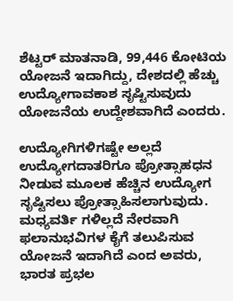ಶೆಟ್ಟರ್ ಮಾತನಾಡಿ, 99,446 ಕೋಟಿಯ ಯೋಜನೆ ಇದಾಗಿದ್ದು, ದೇಶದಲ್ಲಿ ಹೆಚ್ಚು ಉದ್ಯೋಗಾವಕಾಶ ಸೃಷ್ಟಿಸುವುದು ಯೋಜನೆಯ ಉದ್ದೇಶವಾಗಿದೆ ಎಂದರು.

ಉದ್ಯೋಗಿಗಳಿಗಷ್ಟೇ ಅಲ್ಲದೆ ಉದ್ಯೋಗದಾತರಿಗೂ ಪ್ರೋತ್ಸಾಹಧನ ನೀಡುವ ಮೂಲಕ ಹೆಚ್ಚಿನ ಉದ್ಯೋಗ ಸೃಷ್ಟಿಸಲು ಪ್ರೋತ್ಸಾಹಿಸಲಾಗುವುದು. ಮಧ್ಯವರ್ತಿ ಗಳಿಲ್ಲದೆ ನೇರವಾಗಿ ಫಲಾನುಭವಿಗಳ ಕೈಗೆ ತಲುಪಿಸುವ ಯೋಜನೆ ಇದಾಗಿದೆ ಎಂದ ಅವರು, ಭಾರತ ಪ್ರಭಲ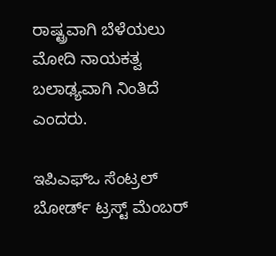ರಾಷ್ಟ್ರವಾಗಿ ಬೆಳೆಯಲು ಮೋದಿ ನಾಯಕತ್ವ ಬಲಾಢ್ಯವಾಗಿ ನಿಂತಿದೆ ಎಂದರು.

ಇಪಿಎಫ್ಒ ಸೆಂಟ್ರಲ್ ಬೋರ್ಡ್ ಟ್ರಸ್ಟ್ ಮೆಂಬರ್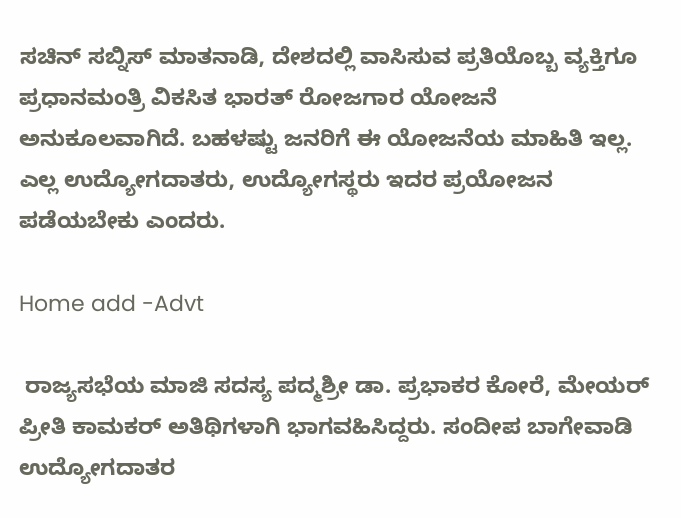ಸಚಿನ್ ಸಬ್ನಿಸ್ ಮಾತನಾಡಿ, ದೇಶದಲ್ಲಿ ವಾಸಿಸುವ ಪ್ರತಿಯೊಬ್ಬ ವ್ಯಕ್ತಿಗೂ ಪ್ರಧಾನಮಂತ್ರಿ ವಿಕಸಿತ ಭಾರತ್ ರೋಜಗಾರ ಯೋಜನೆ ಅನುಕೂಲವಾಗಿದೆ. ಬಹಳಷ್ಟು ಜನರಿಗೆ ಈ ಯೋಜನೆಯ ಮಾಹಿತಿ ಇಲ್ಲ. ಎಲ್ಲ ಉದ್ಯೋಗದಾತರು, ಉದ್ಯೋಗಸ್ಥರು ಇದರ ಪ್ರಯೋಜನ ಪಡೆಯಬೇಕು ಎಂದರು.

Home add -Advt

 ರಾಜ್ಯಸಭೆಯ ಮಾಜಿ ಸದಸ್ಯ ಪದ್ಮಶ್ರೀ ಡಾ. ಪ್ರಭಾಕರ ಕೋರೆ, ಮೇಯರ್ ಪ್ರೀತಿ ಕಾಮಕರ್ ಅತಿಥಿಗಳಾಗಿ ಭಾಗವಹಿಸಿದ್ದರು. ಸಂದೀಪ ಬಾಗೇವಾಡಿ ಉದ್ಯೋಗದಾತರ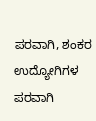ಪರವಾಗಿ, ಶಂಕರ ಉದ್ಯೋಗಿಗಳ ಪರವಾಗಿ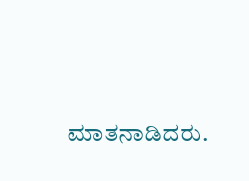ಮಾತನಾಡಿದರು.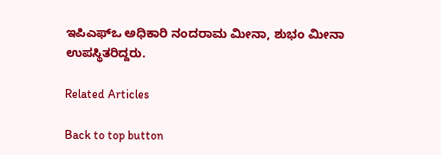ಇಪಿಎಫ್ಒ ಅಧಿಕಾರಿ ನಂದರಾಮ ಮೀನಾ, ಶುಭಂ ಮೀನಾ ಉಪಸ್ಥಿತರಿದ್ದರು.

Related Articles

Back to top button